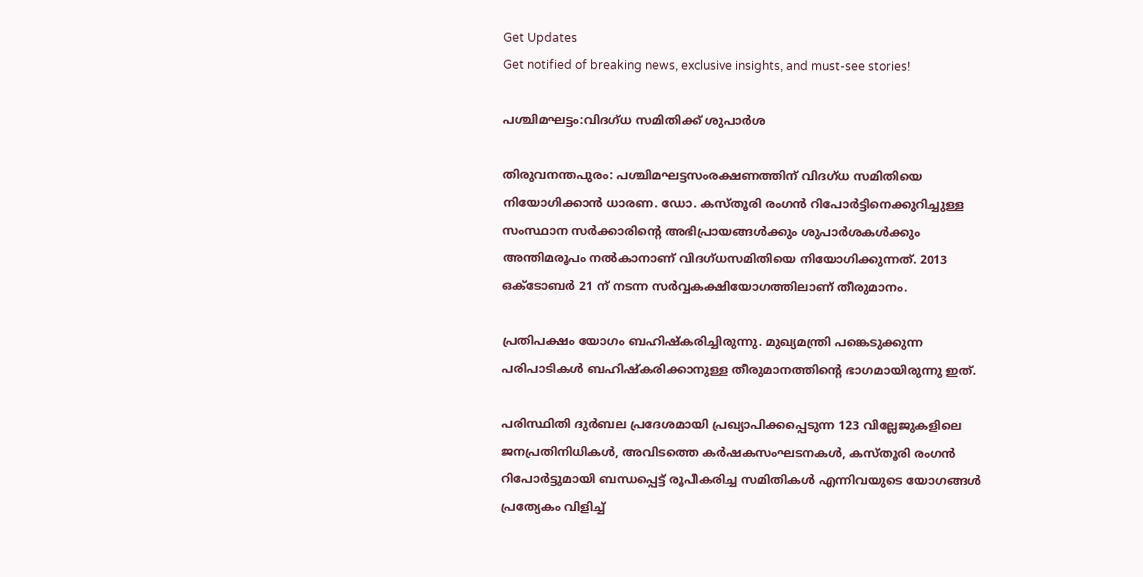Get Updates
Get notified of breaking news, exclusive insights, and must-see stories!

പശ്ചിമഘട്ടം:വിദഗ്ധ സമിതിക്ക് ശുപാര്‍ശ

തിരുവനന്തപുരം: പശ്ചിമഘട്ടസംരക്ഷണത്തിന് വിദഗ്ധ സമിതിയെ നിയോഗിക്കാന്‍ ധാരണ. ഡോ. കസ്തൂരി രംഗന്‍ റിപോര്‍ട്ടിനെക്കുറിച്ചുള്ള സംസ്ഥാന സര്‍ക്കാരിന്റെ അഭിപ്രായങ്ങള്‍ക്കും ശുപാര്‍ശകള്‍ക്കും അന്തിമരൂപം നല്‍കാനാണ് വിദഗ്ധസമിതിയെ നിയോഗിക്കുന്നത്. 2013 ഒക്ടോബര്‍ 21 ന് നടന്ന സര്‍വ്വകക്ഷിയോഗത്തിലാണ് തീരുമാനം.

പ്രതിപക്ഷം യോഗം ബഹിഷ്‌കരിച്ചിരുന്നു. മുഖ്യമന്ത്രി പങ്കെടുക്കുന്ന പരിപാടികള്‍ ബഹിഷ്‌കരിക്കാനുള്ള തീരുമാനത്തിന്റെ ഭാഗമായിരുന്നു ഇത്.

പരിസ്ഥിതി ദുര്‍ബല പ്രദേശമായി പ്രഖ്യാപിക്കപ്പെടുന്ന 123 വില്ലേജുകളിലെ ജനപ്രതിനിധികള്‍, അവിടത്തെ കര്‍ഷകസംഘടനകള്‍, കസ്തൂരി രംഗന്‍ റിപോര്‍ട്ടുമായി ബന്ധപ്പെട്ട് രൂപീകരിച്ച സമിതികള്‍ എന്നിവയുടെ യോഗങ്ങള്‍ പ്രത്യേകം വിളിച്ച്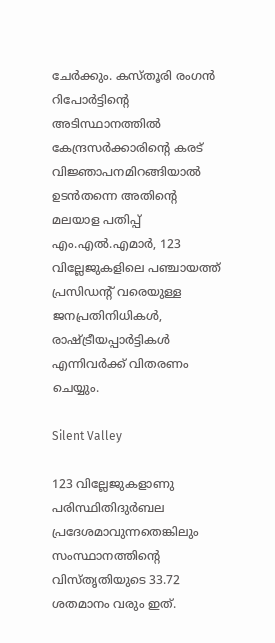ചേര്‍ക്കും. കസ്തൂരി രംഗന്‍ റിപോര്‍ട്ടിന്റെ അടിസ്ഥാനത്തില്‍ കേന്ദ്രസര്‍ക്കാരിന്റെ കരട് വിജ്ഞാപനമിറങ്ങിയാല്‍ ഉടന്‍തന്നെ അതിന്റെ മലയാള പതിപ്പ് എം.എല്‍.എമാര്‍, 123 വില്ലേജുകളിലെ പഞ്ചായത്ത് പ്രസിഡന്റ് വരെയുള്ള ജനപ്രതിനിധികള്‍, രാഷ്ട്രീയപ്പാര്‍ട്ടികള്‍ എന്നിവര്‍ക്ക് വിതരണം ചെയ്യും.

Silent Valley

123 വില്ലേജുകളാണു പരിസ്ഥിതിദുര്‍ബല പ്രദേശമാവുന്നതെങ്കിലും സംസ്ഥാനത്തിന്റെ വിസ്തൃതിയുടെ 33.72 ശതമാനം വരും ഇത്.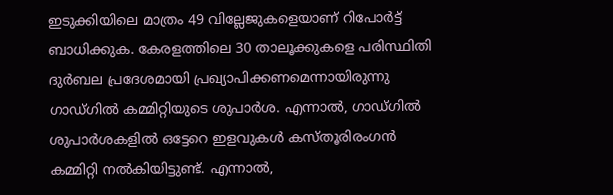ഇടുക്കിയിലെ മാത്രം 49 വില്ലേജുകളെയാണ് റിപോര്‍ട്ട് ബാധിക്കുക. കേരളത്തിലെ 30 താലൂക്കുകളെ പരിസ്ഥിതി ദുര്‍ബല പ്രദേശമായി പ്രഖ്യാപിക്കണമെന്നായിരുന്നു ഗാഡ്ഗില്‍ കമ്മിറ്റിയുടെ ശുപാര്‍ശ. എന്നാല്‍, ഗാഡ്ഗില്‍ ശുപാര്‍ശകളില്‍ ഒട്ടേറെ ഇളവുകള്‍ കസ്തൂരിരംഗന്‍ കമ്മിറ്റി നല്‍കിയിട്ടുണ്ട്. എന്നാല്‍,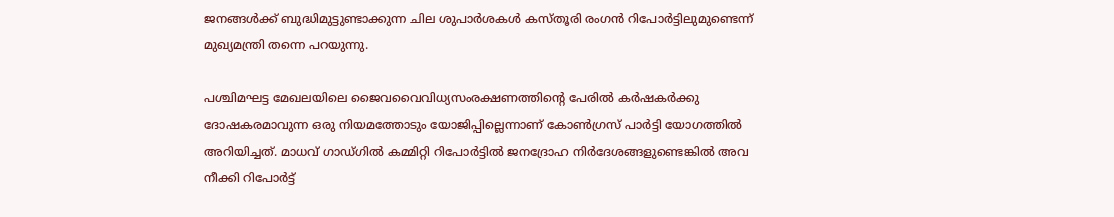ജനങ്ങള്‍ക്ക് ബുദ്ധിമുട്ടുണ്ടാക്കുന്ന ചില ശുപാര്‍ശകള്‍ കസ്തൂരി രംഗന്‍ റിപോര്‍ട്ടിലുമുണ്ടെന്ന് മുഖ്യമന്ത്രി തന്നെ പറയുന്നു.

പശ്ചിമഘട്ട മേഖലയിലെ ജൈവവൈവിധ്യസംരക്ഷണത്തിന്റെ പേരില്‍ കര്‍ഷകര്‍ക്കു ദോഷകരമാവുന്ന ഒരു നിയമത്തോടും യോജിപ്പില്ലെന്നാണ് കോണ്‍ഗ്രസ് പാര്‍ട്ടി യോഗത്തില്‍ അറിയിച്ചത്. മാധവ് ഗാഡ്ഗില്‍ കമ്മിറ്റി റിപോര്‍ട്ടില്‍ ജനദ്രോഹ നിര്‍ദേശങ്ങളുണ്ടെങ്കില്‍ അവ നീക്കി റിപോര്‍ട്ട്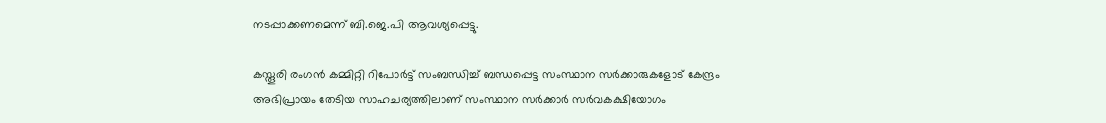നടപ്പാക്കണമെന്ന് ബി.ജെ.പി ആവശ്യപ്പെട്ടു.

കസ്തൂരി രംഗന്‍ കമ്മിറ്റി റിപോര്‍ട്ട് സംബന്ധിച്ച് ബന്ധപ്പെട്ട സംസ്ഥാന സര്‍ക്കാരുകളോട് കേന്ദ്രം അഭിപ്രായം തേടിയ സാഹചര്യത്തിലാണ് സംസ്ഥാന സര്‍ക്കാര്‍ സര്‍വകക്ഷിയോഗം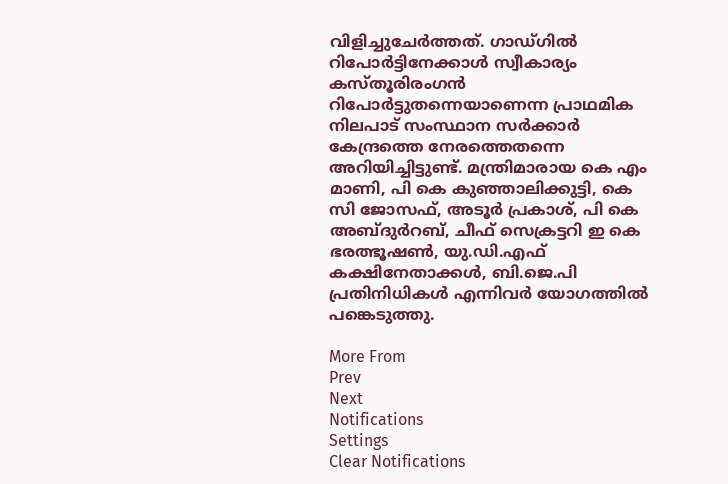വിളിച്ചുചേര്‍ത്തത്. ഗാഡ്ഗില്‍ റിപോര്‍ട്ടിനേക്കാള്‍ സ്വീകാര്യം കസ്തൂരിരംഗന്‍ റിപോര്‍ട്ടുതന്നെയാണെന്ന പ്രാഥമിക നിലപാട് സംസ്ഥാന സര്‍ക്കാര്‍ കേന്ദ്രത്തെ നേരത്തെതന്നെ അറിയിച്ചിട്ടുണ്ട്. മന്ത്രിമാരായ കെ എം മാണി, പി കെ കുഞ്ഞാലിക്കുട്ടി, കെ സി ജോസഫ്, അടൂര്‍ പ്രകാശ്, പി കെ അബ്ദുര്‍റബ്, ചീഫ് സെക്രട്ടറി ഇ കെ ഭരത്ഭൂഷണ്‍, യു.ഡി.എഫ് കക്ഷിനേതാക്കള്‍, ബി.ജെ.പി പ്രതിനിധികള്‍ എന്നിവര്‍ യോഗത്തില്‍ പങ്കെടുത്തു.

More From
Prev
Next
Notifications
Settings
Clear Notifications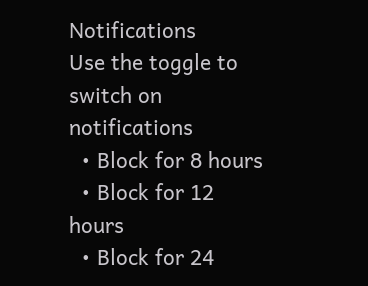Notifications
Use the toggle to switch on notifications
  • Block for 8 hours
  • Block for 12 hours
  • Block for 24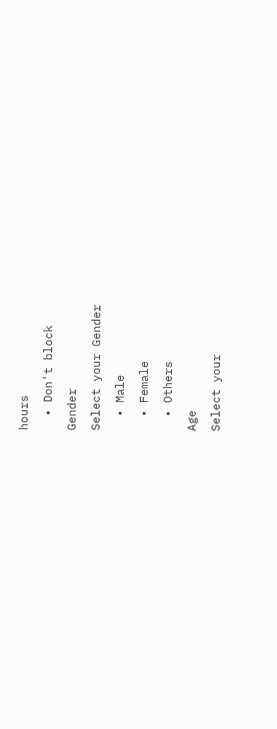hours
  • Don't block
Gender
Select your Gender
  • Male
  • Female
  • Others
Age
Select your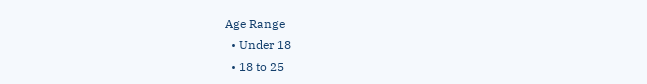Age Range
  • Under 18
  • 18 to 25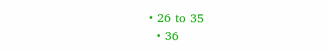• 26 to 35
  • 36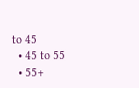to 45
  • 45 to 55
  • 55+